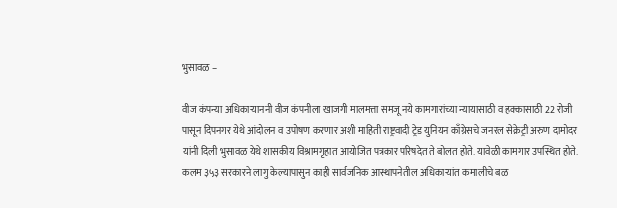भुसावळ –

वीज कंपन्या अधिकाऱ्याननी वीज कंपनीला खाजगी मालमत्ता समजू नये कामगारांच्या न्यायासाठी व हक्कासाठी 22 रोजी पासून दिपनगर येथे आंदोलन व उपोषण करणार अशी माहिती राष्ट्रवादी ट्रेड युनियन काँग्रेसचे जनरल सेक्रेट्री अरुण दामोदर यांनी दिली भुसावळ येथे शासकीय विश्रामगृहात आयोजित पत्रकार परिषदेत ते बोलत होते. यावेळी कामगार उपस्थित होते.
कलम ३५३ सरकारने लागु केल्यापासुन काही सार्वजनिक आस्थापनेतील अधिकाऱ्यांत कमालीचे बळ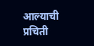आल्याची प्रचिती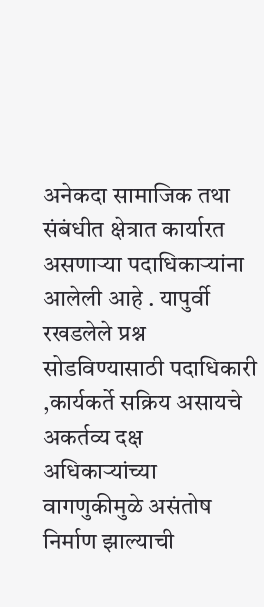अनेकदा सामाजिक तथा संबंधीत क्षेत्रात कार्यारत असणाऱ्या पदाधिकाऱ्यांना आलेली आहे . यापुर्वी रखडलेले प्रश्न सोडविण्यासाठी पदाधिकारी ,कार्यकर्ते सक्रिय असायचे अकर्तव्य दक्ष अधिकाऱ्यांच्या वागणुकीमुळे असंतोष निर्माण झाल्याची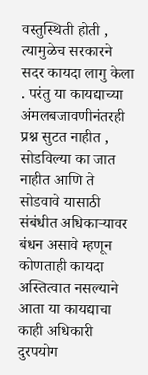वस्तुस्थिती होती , त्यामुळेच सरकारने सदर कायदा लागु केला . परंतु या कायद्याच्या अंमलबजावणीनंतरही प्रश्न सुटत नाहीत , सोडविल्या का जात नाहीत आणि ते सोडवावे यासाठी संबंधीत अधिकाऱ्यावर बंधन असावे म्हणून कोणताही कायदा अस्तित्वात नसल्याने आता या कायद्याचा काही अधिकारी दुरपयोग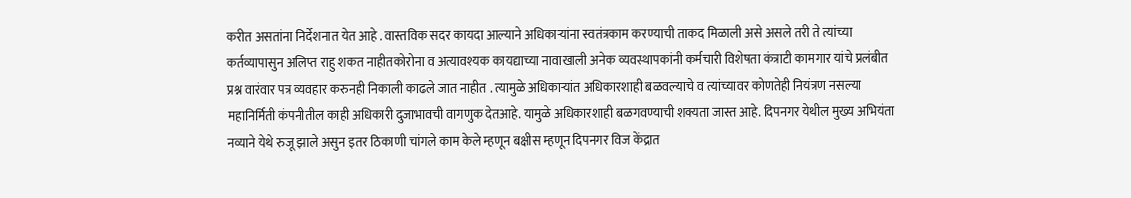करीत असतांना निर्देशनात येत आहे . वास्तविक सदर कायदा आल्याने अधिकाऱ्यांना स्वतंत्रकाम करण्याची ताकद मिळाली असे असले तरी ते त्यांच्या कर्तव्यापासुन अलिप्त राहु शकत नाहीतकोरोना व अत्यावश्यक कायद्याच्या नावाखाली अनेक व्यवस्थापकांनी कर्मचारी विशेषता कंत्राटी कामगार यांचे प्रलंबीत प्रश्न वारंवार पत्र व्यवहार करुनही निकाली काढले जात नाहीत . त्यामुळे अधिकाऱ्यांत अधिकारशाही बळवल्याचे व त्यांच्यावर कोणतेही नियंत्रण नसल्या महानिर्मिती कंपनीतील काही अधिकारी दुजाभावची वागणुक देतआहे. यामुळे अधिकारशाही बळगवण्याची शक्यता जास्त आहे. दिपनगर येथील मुख्य अभियंता नव्याने येथे रुजू झाले असुन इतर ठिकाणी चांगले काम केले म्हणून बक्षीस म्हणून दिपनगर विज केंद्रात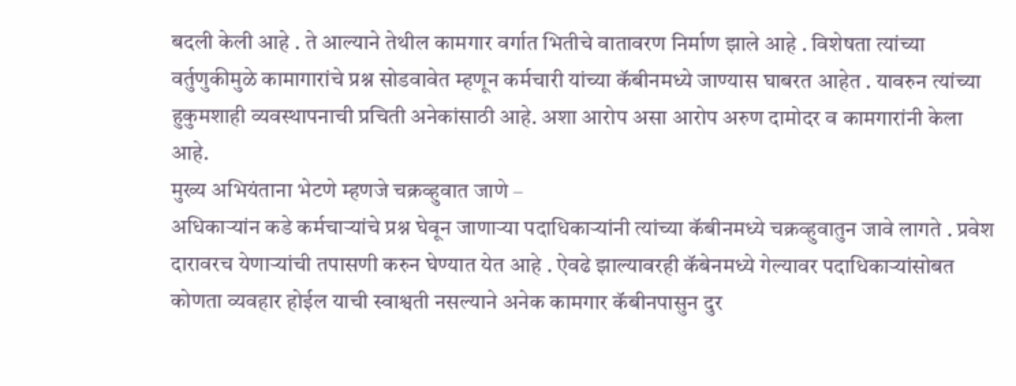बदली केली आहे . ते आल्याने तेथील कामगार वर्गात भितीचे वातावरण निर्माण झाले आहे . विशेषता त्यांच्या वर्तुणुकीमुळे कामागारांचे प्रश्न सोडवावेत म्हणून कर्मचारी यांच्या कॅबीनमध्ये जाण्यास घाबरत आहेत . यावरुन त्यांच्या हुकुमशाही व्यवस्थापनाची प्रचिती अनेकांसाठी आहे. अशा आरोप असा आरोप अरुण दामोदर व कामगारांनी केला आहे.
मुख्य अभियंताना भेटणे म्हणजे चक्रव्हुवात जाणे –
अधिकाऱ्यांन कडे कर्मचाऱ्यांचे प्रश्न घेवून जाणाऱ्या पदाधिकाऱ्यांनी त्यांच्या कॅबीनमध्ये चक्रव्हुवातुन जावे लागते . प्रवेश दारावरच येणाऱ्यांची तपासणी करुन घेण्यात येत आहे . ऐवढे झाल्यावरही कॅबेनमध्ये गेल्यावर पदाधिकाऱ्यांसोबत कोणता व्यवहार होईल याची स्वाश्वती नसल्याने अनेक कामगार कॅबीनपासुन दुर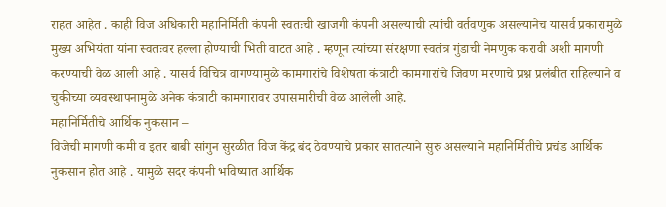राहत आहेत . काही विज अधिकारी महानिर्मिती कंपनी स्वतःची खाजगी कंपनी असल्याची त्यांची वर्तवणुक असल्यानेच यासर्व प्रकारामुळे मुख्य अभियंता यांना स्वतःवर हल्ला होण्याची भिती वाटत आहे . म्हणून त्यांच्या संरक्षणा स्वतंत्र गुंडाची नेमणुक करावी अशी मागणी करण्याची वेळ आली आहे . यासर्व विचित्र वागण्यामुळे कामगारांचे विशेषता कंत्राटी कामगारांचे जिवण मरणाचे प्रश्न प्रलंबीत राहिल्याने व चुकीच्या व्यवस्थापनामुळे अनेक कंत्राटी कामगारावर उपासमारीची वेळ आलेली आहे.
महानिर्मितीचे आर्थिक नुकसान –
विजेची मागणी कमी व इतर बाबी सांगुन सुरळीत विज केंद्र बंद ठेवण्याचे प्रकार सातत्याने सुरु असल्याने महानिर्मितीचे प्रचंड आर्थिक नुकसान होत आहे . यामुळे सदर कंपनी भविष्यात आर्थिक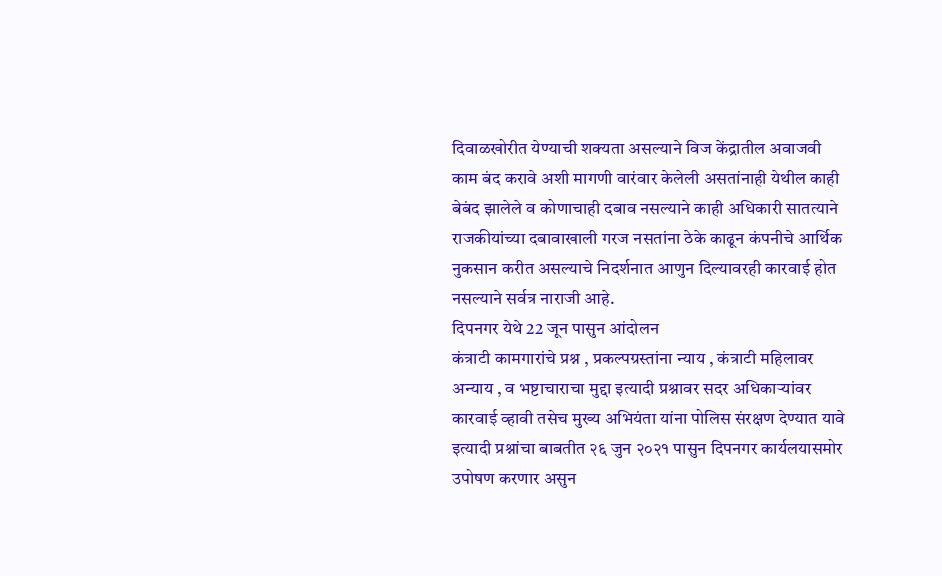दिवाळखोरीत येण्याची शक्यता असल्याने विज केंद्रातील अवाजवी काम बंद करावे अशी मागणी वारंवार केलेली असतांनाही येथील काही बेबंद झालेले व कोणाचाही दबाव नसल्याने काही अधिकारी सातत्याने राजकीयांच्या दबावाखाली गरज नसतांना ठेके काढून कंपनीचे आर्थिक नुकसान करीत असल्याचे निदर्शनात आणुन दिल्यावरही कारवाई होत नसल्याने सर्वत्र नाराजी आहे.
दिपनगर येथे 22 जून पासुन आंदोलन
कंत्राटी कामगारांचे प्रश्न , प्रकल्पग्रस्तांना न्याय , कंत्राटी महिलावर अन्याय , व भष्टाचाराचा मुद्दा इत्यादी प्रश्नावर सदर अधिकाऱ्यांवर कारवाई व्हावी तसेच मुख्य अभियंता यांना पोलिस संरक्षण देण्यात यावे इत्यादी प्रश्नांचा बाबतीत २६ जुन २०२१ पासुन दिपनगर कार्यलयासमोर उपोषण करणार असुन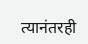त्यानंतरही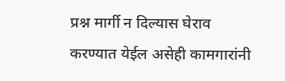प्रश्न मार्गी न दिल्यास घेराव करण्यात येईल असेही कामगारांनी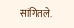सांगितले.